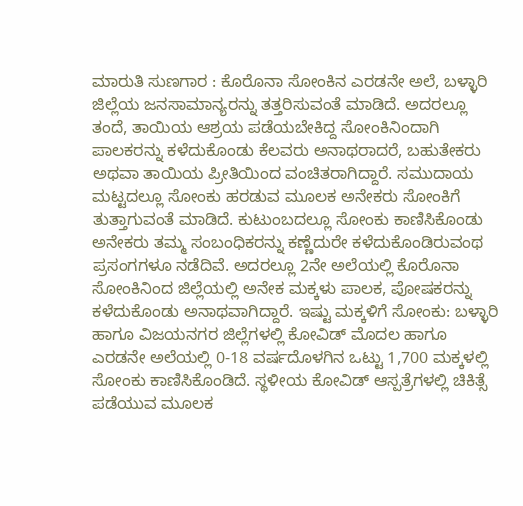ಮಾರುತಿ ಸುಣಗಾರ : ಕೊರೊನಾ ಸೋಂಕಿನ ಎರಡನೇ ಅಲೆ, ಬಳ್ಳಾರಿ ಜಿಲ್ಲೆಯ ಜನಸಾಮಾನ್ಯರನ್ನು ತತ್ತರಿಸುವಂತೆ ಮಾಡಿದೆ. ಅದರಲ್ಲೂ ತಂದೆ, ತಾಯಿಯ ಆಶ್ರಯ ಪಡೆಯಬೇಕಿದ್ದ ಸೋಂಕಿನಿಂದಾಗಿ ಪಾಲಕರನ್ನು ಕಳೆದುಕೊಂಡು ಕೆಲವರು ಅನಾಥರಾದರೆ, ಬಹುತೇಕರು ಅಥವಾ ತಾಯಿಯ ಪ್ರೀತಿಯಿಂದ ವಂಚಿತರಾಗಿದ್ದಾರೆ. ಸಮುದಾಯ ಮಟ್ಟದಲ್ಲೂ ಸೋಂಕು ಹರಡುವ ಮೂಲಕ ಅನೇಕರು ಸೋಂಕಿಗೆ ತುತ್ತಾಗುವಂತೆ ಮಾಡಿದೆ. ಕುಟುಂಬದಲ್ಲೂ ಸೋಂಕು ಕಾಣಿಸಿಕೊಂಡು ಅನೇಕರು ತಮ್ಮ ಸಂಬಂಧಿಕರನ್ನು ಕಣ್ಣೆದುರೇ ಕಳೆದುಕೊಂಡಿರುವಂಥ ಪ್ರಸಂಗಗಳೂ ನಡೆದಿವೆ. ಅದರಲ್ಲೂ 2ನೇ ಅಲೆಯಲ್ಲಿ ಕೊರೊನಾ ಸೋಂಕಿನಿಂದ ಜಿಲ್ಲೆಯಲ್ಲಿ ಅನೇಕ ಮಕ್ಕಳು ಪಾಲಕ, ಪೋಷಕರನ್ನು ಕಳೆದುಕೊಂಡು ಅನಾಥವಾಗಿದ್ದಾರೆ. ಇಷ್ಟು ಮಕ್ಕಳಿಗೆ ಸೋಂಕು: ಬಳ್ಳಾರಿ ಹಾಗೂ ವಿಜಯನಗರ ಜಿಲ್ಲೆಗಳಲ್ಲಿ ಕೋವಿಡ್ ಮೊದಲ ಹಾಗೂ ಎರಡನೇ ಅಲೆಯಲ್ಲಿ 0-18 ವರ್ಷದೊಳಗಿನ ಒಟ್ಟು 1,700 ಮಕ್ಕಳಲ್ಲಿ ಸೋಂಕು ಕಾಣಿಸಿಕೊಂಡಿದೆ. ಸ್ಥಳೀಯ ಕೋವಿಡ್ ಆಸ್ಪತ್ರೆಗಳಲ್ಲಿ ಚಿಕಿತ್ಸೆ ಪಡೆಯುವ ಮೂಲಕ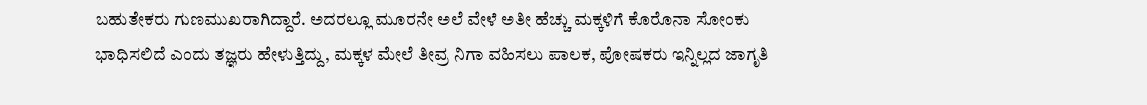ಬಹುತೇಕರು ಗುಣಮುಖರಾಗಿದ್ದಾರೆ. ಅದರಲ್ಲೂ ಮೂರನೇ ಅಲೆ ವೇಳೆ ಅತೀ ಹೆಚ್ಚು ಮಕ್ಕಳಿಗೆ ಕೊರೊನಾ ಸೋಂಕು ಭಾಧಿಸಲಿದೆ ಎಂದು ತಜ್ಞರು ಹೇಳುತ್ತಿದ್ದು, ಮಕ್ಕಳ ಮೇಲೆ ತೀವ್ರ ನಿಗಾ ವಹಿಸಲು ಪಾಲಕ, ಪೋಷಕರು ಇನ್ನಿಲ್ಲದ ಜಾಗೃತಿ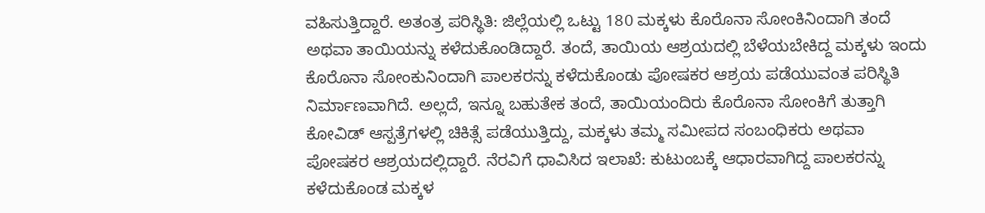ವಹಿಸುತ್ತಿದ್ದಾರೆ. ಅತಂತ್ರ ಪರಿಸ್ಥಿತಿ: ಜಿಲ್ಲೆಯಲ್ಲಿ ಒಟ್ಟು 180 ಮಕ್ಕಳು ಕೊರೊನಾ ಸೋಂಕಿನಿಂದಾಗಿ ತಂದೆ ಅಥವಾ ತಾಯಿಯನ್ನು ಕಳೆದುಕೊಂಡಿದ್ದಾರೆ. ತಂದೆ, ತಾಯಿಯ ಆಶ್ರಯದಲ್ಲಿ ಬೆಳೆಯಬೇಕಿದ್ದ ಮಕ್ಕಳು ಇಂದು ಕೊರೊನಾ ಸೋಂಕುನಿಂದಾಗಿ ಪಾಲಕರನ್ನು ಕಳೆದುಕೊಂಡು ಪೋಷಕರ ಆಶ್ರಯ ಪಡೆಯುವಂತ ಪರಿಸ್ಥಿತಿ ನಿರ್ಮಾಣವಾಗಿದೆ. ಅಲ್ಲದೆ, ಇನ್ನೂ ಬಹುತೇಕ ತಂದೆ, ತಾಯಿಯಂದಿರು ಕೊರೊನಾ ಸೋಂಕಿಗೆ ತುತ್ತಾಗಿ ಕೋವಿಡ್ ಆಸ್ಪತ್ರೆಗಳಲ್ಲಿ ಚಿಕಿತ್ಸೆ ಪಡೆಯುತ್ತಿದ್ದು, ಮಕ್ಕಳು ತಮ್ಮ ಸಮೀಪದ ಸಂಬಂಧಿಕರು ಅಥವಾ ಪೋಷಕರ ಆಶ್ರಯದಲ್ಲಿದ್ದಾರೆ. ನೆರವಿಗೆ ಧಾವಿಸಿದ ಇಲಾಖೆ: ಕುಟುಂಬಕ್ಕೆ ಆಧಾರವಾಗಿದ್ದ ಪಾಲಕರನ್ನು ಕಳೆದುಕೊಂಡ ಮಕ್ಕಳ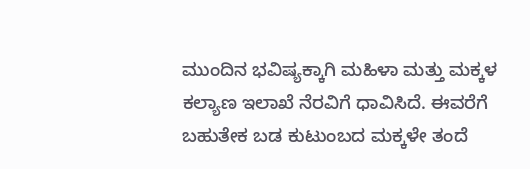ಮುಂದಿನ ಭವಿಷ್ಯಕ್ಕಾಗಿ ಮಹಿಳಾ ಮತ್ತು ಮಕ್ಕಳ ಕಲ್ಯಾಣ ಇಲಾಖೆ ನೆರವಿಗೆ ಧಾವಿಸಿದೆ. ಈವರೆಗೆ ಬಹುತೇಕ ಬಡ ಕುಟುಂಬದ ಮಕ್ಕಳೇ ತಂದೆ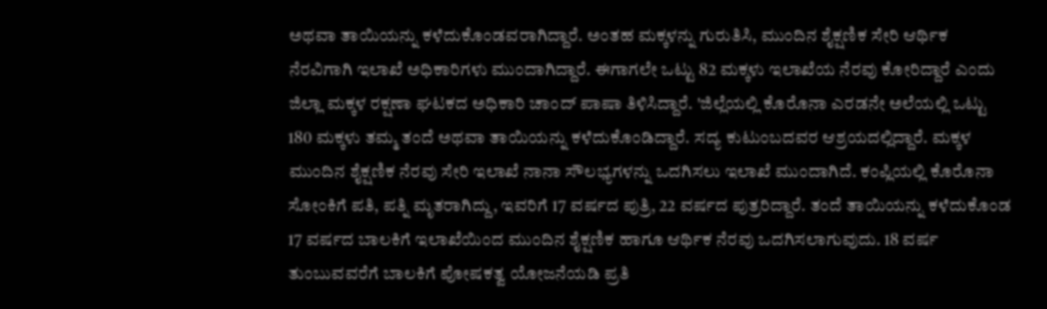ಅಥವಾ ತಾಯಿಯನ್ನು ಕಳೆದುಕೊಂಡವರಾಗಿದ್ದಾರೆ. ಅಂತಹ ಮಕ್ಕಳನ್ನು ಗುರುತಿಸಿ, ಮುಂದಿನ ಶೈಕ್ಷಣಿಕ ಸೇರಿ ಆರ್ಥಿಕ ನೆರವಿಗಾಗಿ ಇಲಾಖೆ ಅಧಿಕಾರಿಗಳು ಮುಂದಾಗಿದ್ದಾರೆ. ಈಗಾಗಲೇ ಒಟ್ಟು 82 ಮಕ್ಕಳು ಇಲಾಖೆಯ ನೆರವು ಕೋರಿದ್ದಾರೆ ಎಂದು ಜಿಲ್ಲಾ ಮಕ್ಕಳ ರಕ್ಷಣಾ ಘಟಕದ ಅಧಿಕಾರಿ ಚಾಂದ್ ಪಾಷಾ ತಿಳಿಸಿದ್ದಾರೆ. 'ಜಿಲ್ಲೆಯಲ್ಲಿ ಕೊರೊನಾ ಎರಡನೇ ಅಲೆಯಲ್ಲಿ ಒಟ್ಟು 180 ಮಕ್ಕಳು ತಮ್ಮ ತಂದೆ ಅಥವಾ ತಾಯಿಯನ್ನು ಕಳೆದುಕೊಂಡಿದ್ದಾರೆ. ಸದ್ಯ ಕುಟುಂಬದವರ ಆಶ್ರಯದಲ್ಲಿದ್ದಾರೆ. ಮಕ್ಕಳ ಮುಂದಿನ ಶೈಕ್ಷಣಿಕ ನೆರವು ಸೇರಿ ಇಲಾಖೆ ನಾನಾ ಸೌಲಭ್ಯಗಳನ್ನು ಒದಗಿಸಲು ಇಲಾಖೆ ಮುಂದಾಗಿದೆ. ಕಂಪ್ಲಿಯಲ್ಲಿ ಕೊರೊನಾ ಸೋಂಕಿಗೆ ಪತಿ, ಪತ್ನಿ ಮೃತರಾಗಿದ್ದು, ಇವರಿಗೆ 17 ವರ್ಷದ ಪುತ್ರಿ, 22 ವರ್ಷದ ಪುತ್ರರಿದ್ದಾರೆ. ತಂದೆ ತಾಯಿಯನ್ನು ಕಳೆದುಕೊಂಡ 17 ವರ್ಷದ ಬಾಲಕಿಗೆ ಇಲಾಖೆಯಿಂದ ಮುಂದಿನ ಶೈಕ್ಷಣಿಕ ಹಾಗೂ ಆರ್ಥಿಕ ನೆರವು ಒದಗಿಸಲಾಗುವುದು. 18 ವರ್ಷ ತುಂಬುವವರೆಗೆ ಬಾಲಕಿಗೆ ಪೋಷಕತ್ವ ಯೋಜನೆಯಡಿ ಪ್ರತಿ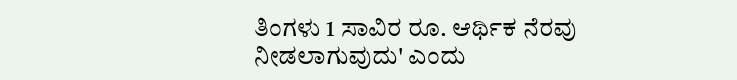ತಿಂಗಳು 1 ಸಾವಿರ ರೂ. ಆರ್ಥಿಕ ನೆರವು ನೀಡಲಾಗುವುದು' ಎಂದು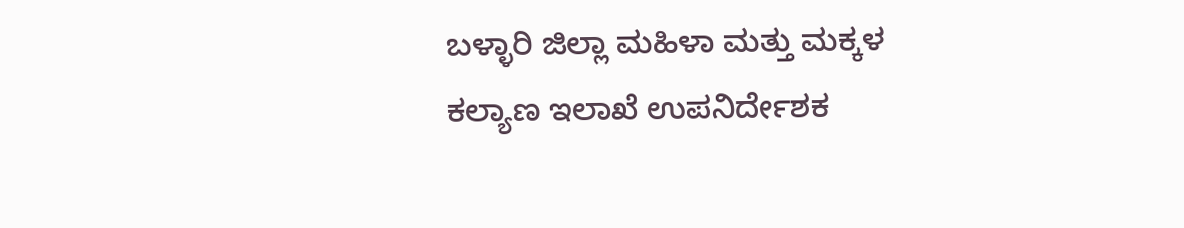ಬಳ್ಳಾರಿ ಜಿಲ್ಲಾ ಮಹಿಳಾ ಮತ್ತು ಮಕ್ಕಳ ಕಲ್ಯಾಣ ಇಲಾಖೆ ಉಪನಿರ್ದೇಶಕ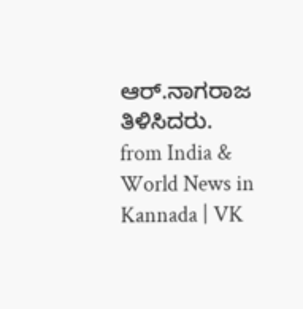ಆರ್.ನಾಗರಾಜ ತಿಳಿಸಿದರು.
from India & World News in Kannada | VK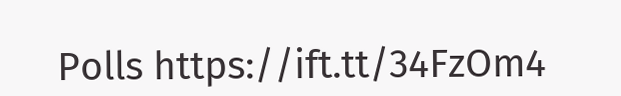Polls https://ift.tt/34FzOm4